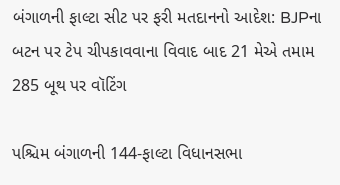બંગાળની ફાલ્ટા સીટ પર ફરી મતદાનનો આદેશ: BJPના બટન પર ટેપ ચીપકાવવાના વિવાદ બાદ 21 મેએ તમામ 285 બૂથ પર વૉટિંગ

પશ્ચિમ બંગાળની 144-ફાલ્ટા વિધાનસભા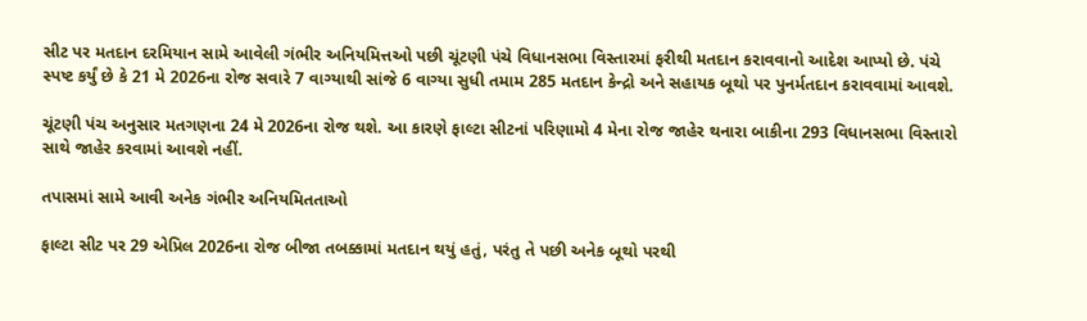સીટ પર મતદાન દરમિયાન સામે આવેલી ગંભીર અનિયમિત્તઓ પછી ચૂંટણી પંચે વિધાનસભા વિસ્તારમાં ફરીથી મતદાન કરાવવાનો આદેશ આપ્યો છે. પંચે સ્પષ્ટ કર્યું છે કે 21 મે 2026ના રોજ સવારે 7 વાગ્યાથી સાંજે 6 વાગ્યા સુધી તમામ 285 મતદાન કેન્દ્રો અને સહાયક બૂથો પર પુનર્મતદાન કરાવવામાં આવશે.

ચૂંટણી પંચ અનુસાર મતગણના 24 મે 2026ના રોજ થશે. આ કારણે ફાલ્ટા સીટનાં પરિણામો 4 મેના રોજ જાહેર થનારા બાકીના 293 વિધાનસભા વિસ્તારો સાથે જાહેર કરવામાં આવશે નહીં.

તપાસમાં સામે આવી અનેક ગંભીર અનિયમિતતાઓ

ફાલ્ટા સીટ પર 29 એપ્રિલ 2026ના રોજ બીજા તબક્કામાં મતદાન થયું હતું, પરંતુ તે પછી અનેક બૂથો પરથી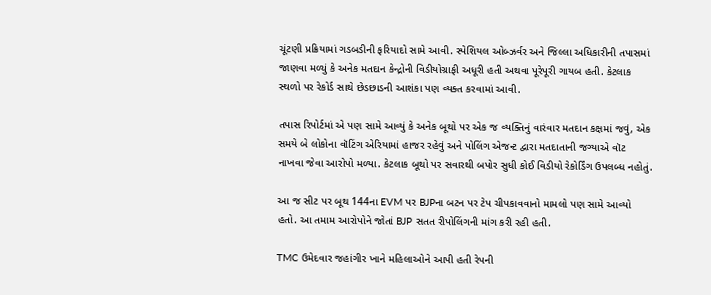ચૂંટણી પ્રક્રિયામાં ગડબડીની ફરિયાદો સામે આવી. સ્પેશિયલ ઓબ્ઝર્વર અને જિલ્લા અધિકારીની તપાસમાં જાણવા મળ્યું કે અનેક મતદાન કેન્દ્રોની વિડીયોગ્રાફી અધૂરી હતી અથવા પૂરેપૂરી ગાયબ હતી. કેટલાક સ્થળો પર રેકોર્ડ સાથે છેડછાડની આશંકા પણ વ્યક્ત કરવામાં આવી.

તપાસ રિપોર્ટમાં એ પણ સામે આવ્યું કે અનેક બૂથો પર એક જ વ્યક્તિનું વારંવાર મતદાન કક્ષમાં જવું, એક સમયે બે લોકોના વૉટિંગ એરિયામાં હાજર રહેવું અને પોલિંગ એજન્ટ દ્વારા મતદાતાની જગ્યાએ વૉટ નાખવા જેવા આરોપો મળ્યા. કેટલાક બૂથો પર સવારથી બપોર સુધી કોઈ વિડીયો રેકોર્ડિંગ ઉપલબ્ધ નહોતું.

આ જ સીટ પર બૂથ 144ના EVM પર BJPના બટન પર ટેપ ચીપકાવવાનો મામલો પણ સામે આવ્યો હતો. આ તમામ આરોપોને જોતાં BJP સતત રીપોલિંગની માંગ કરી રહી હતી.

TMC ઉમેદવાર જહાંગીર ખાને મહિલાઓને આપી હતી રેપની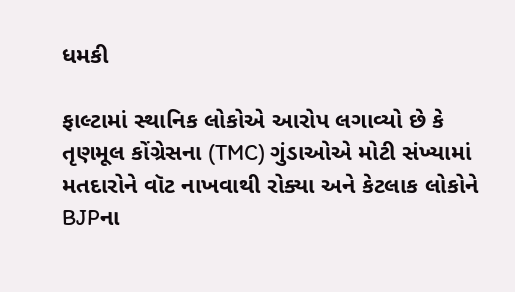ધમકી

ફાલ્ટામાં સ્થાનિક લોકોએ આરોપ લગાવ્યો છે કે તૃણમૂલ કોંગ્રેસના (TMC) ગુંડાઓએ મોટી સંખ્યામાં મતદારોને વૉટ નાખવાથી રોક્યા અને કેટલાક લોકોને BJPના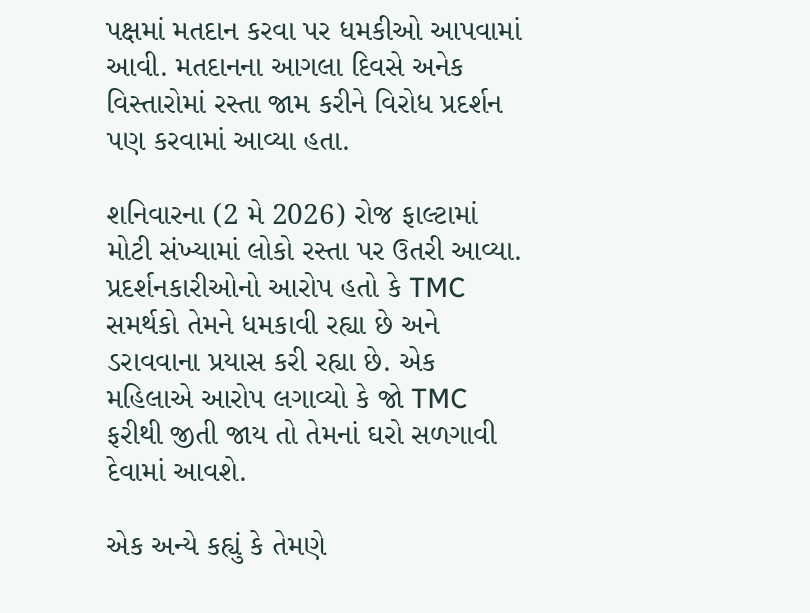પક્ષમાં મતદાન કરવા પર ધમકીઓ આપવામાં આવી. મતદાનના આગલા દિવસે અનેક વિસ્તારોમાં રસ્તા જામ કરીને વિરોધ પ્રદર્શન પણ કરવામાં આવ્યા હતા.

શનિવારના (2 મે 2026) રોજ ફાલ્ટામાં મોટી સંખ્યામાં લોકો રસ્તા પર ઉતરી આવ્યા. પ્રદર્શનકારીઓનો આરોપ હતો કે TMC સમર્થકો તેમને ધમકાવી રહ્યા છે અને ડરાવવાના પ્રયાસ કરી રહ્યા છે. એક મહિલાએ આરોપ લગાવ્યો કે જો TMC ફરીથી જીતી જાય તો તેમનાં ઘરો સળગાવી દેવામાં આવશે.

એક અન્યે કહ્યું કે તેમણે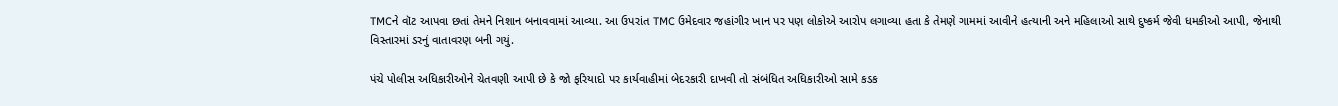TMCને વૉટ આપવા છતાં તેમને નિશાન બનાવવામાં આવ્યા. આ ઉપરાંત TMC ઉમેદવાર જહાંગીર ખાન પર પણ લોકોએ આરોપ લગાવ્યા હતા કે તેમણે ગામમાં આવીને હત્યાની અને મહિલાઓ સાથે દુષ્કર્મ જેવી ધમકીઓ આપી, જેનાથી વિસ્તારમાં ડરનું વાતાવરણ બની ગયું.

પંચે પોલીસ અધિકારીઓને ચેતવણી આપી છે કે જો ફરિયાદો પર કાર્યવાહીમાં બેદરકારી દાખવી તો સંબંધિત અધિકારીઓ સામે કડક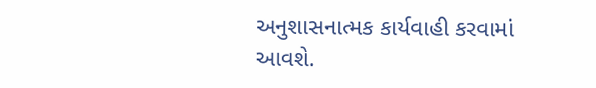અનુશાસનાત્મક કાર્યવાહી કરવામાં આવશે.